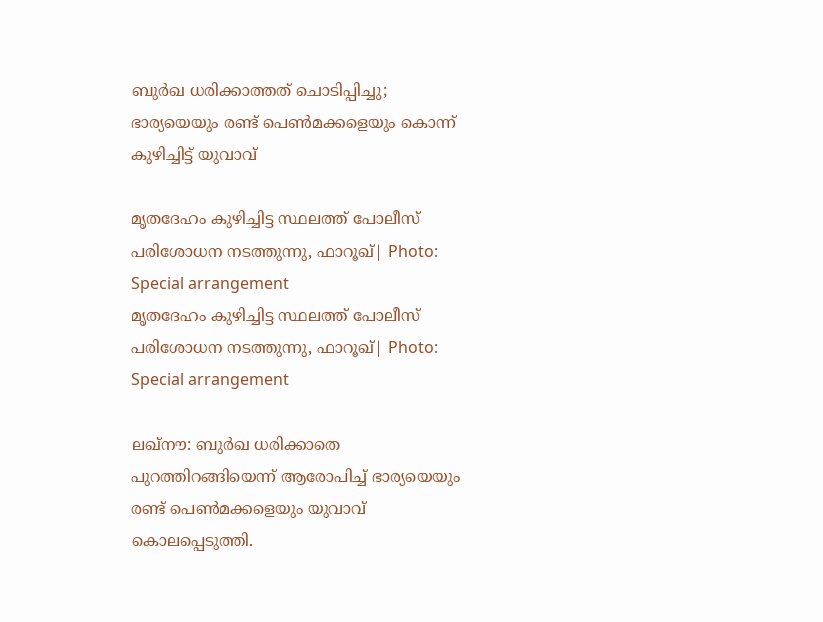ബുർഖ ധരിക്കാത്തത് ചൊടിപ്പിച്ചു; ഭാര്യയെയും രണ്ട് പെൺമക്കളെയും കൊന്ന് കുഴിച്ചിട്ട് യുവാവ്

മൃതദേഹം കുഴിച്ചിട്ട സ്ഥലത്ത് പോലീസ് പരിശോധന നടത്തുന്നു, ഫാറൂഖ്| Photo: Special arrangement
മൃതദേഹം കുഴിച്ചിട്ട സ്ഥലത്ത് പോലീസ് പരിശോധന നടത്തുന്നു, ഫാറൂഖ്| Photo: Special arrangement

ലഖ്‌നൗ: ബുർഖ ധരിക്കാതെ പുറത്തിറങ്ങിയെന്ന് ആരോപിച്ച് ഭാര്യയെയും രണ്ട് പെൺമക്കളെയും യുവാവ് കൊലപ്പെടുത്തി.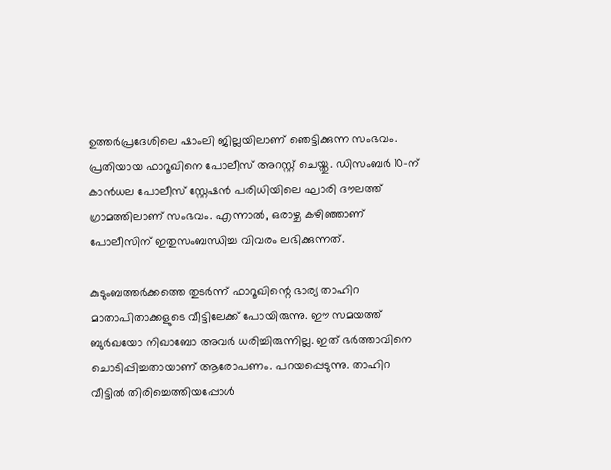ഉത്തർപ്രദേശിലെ ഷാംലി ജില്ലയിലാണ് ഞെട്ടിക്കുന്ന സംഭവം. പ്രതിയായ ഫാറൂഖിനെ പോലീസ് അറസ്റ്റ് ചെയ്തു. ഡിസംബർ 10-ന് കാൻധല പോലീസ് സ്റ്റേഷൻ പരിധിയിലെ ഘാരി ദൗലത്ത് ഗ്രാമത്തിലാണ് സംഭവം. എന്നാൽ, ഒരാഴ്ച കഴിഞ്ഞാണ് പോലീസിന് ഇതുസംബന്ധിച്ച വിവരം ലഭിക്കുന്നത്.

കുടുംബത്തർക്കത്തെ തുടർന്ന് ഫാറൂഖിന്റെ ഭാര്യ താഹിറ മാതാപിതാക്കളുടെ വീട്ടിലേക്ക് പോയിരുന്നു. ഈ സമയത്ത് ബുർഖയോ നിഖാബോ അവർ ധരിച്ചിരുന്നില്ല. ഇത് ഭർത്താവിനെ ചൊടിപ്പിച്ചതായാണ് ആരോപണം. പറയപ്പെടുന്നു. താഹിറ വീട്ടിൽ തിരിച്ചെത്തിയപ്പോൾ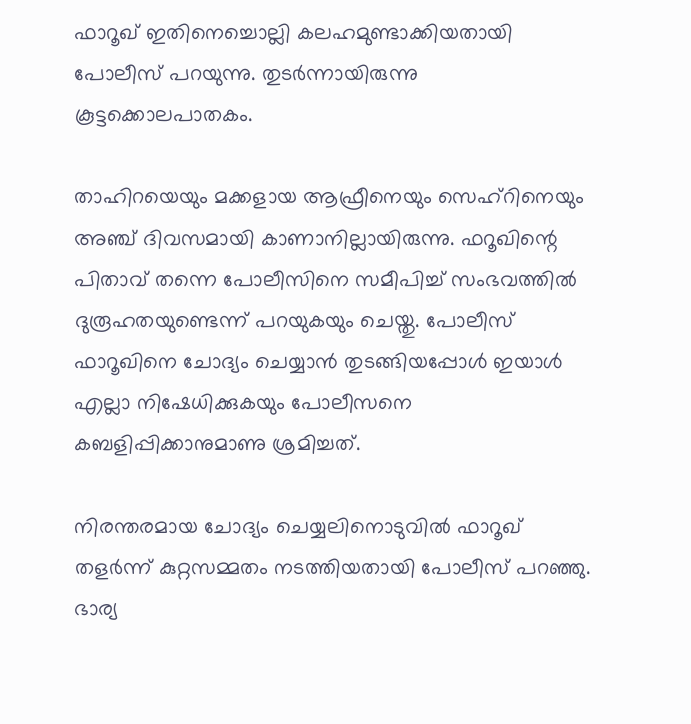ഫാറൂഖ് ഇതിനെച്ചൊല്ലി കലഹമുണ്ടാക്കിയതായി പോലീസ് പറയുന്നു. തുടർന്നായിരുന്നു കൂട്ടക്കൊലപാതകം.

താഹിറയെയും മക്കളായ ആഫ്രീനെയും സെഹ്‌റിനെയും അഞ്ച് ദിവസമായി കാണാനില്ലായിരുന്നു. ഫറൂഖിന്റെ പിതാവ് തന്നെ പോലീസിനെ സമീപിച്ച് സംഭവത്തിൽ ദുരൂഹതയുണ്ടെന്ന് പറയുകയും ചെയ്തു. പോലീസ് ഫാറൂഖിനെ ചോദ്യം ചെയ്യാൻ തുടങ്ങിയപ്പോൾ ഇയാൾ എല്ലാ നിഷേധിക്കുകയും പോലീസനെ കബളിപ്പിക്കാനുമാണു ശ്രമിച്ചത്.

നിരന്തരമായ ചോദ്യം ചെയ്യലിനൊടുവിൽ ഫാറൂഖ് തളർന്ന് കുറ്റസമ്മതം നടത്തിയതായി പോലീസ് പറഞ്ഞു. ഭാര്യ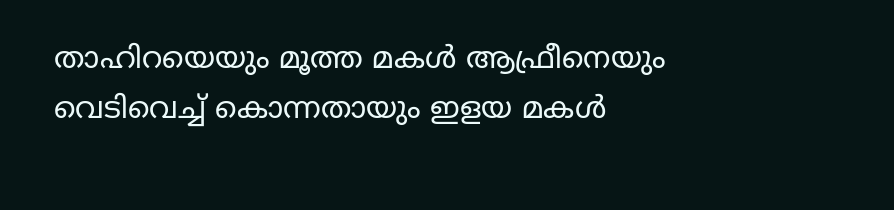താഹിറയെയും മൂത്ത മകൾ ആഫ്രീനെയും വെടിവെച്ച് കൊന്നതായും ഇളയ മകൾ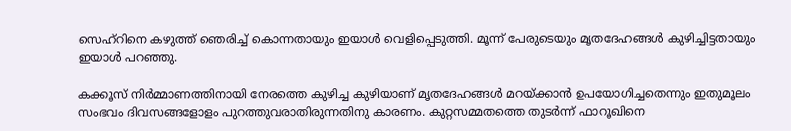സെഹ്‌റിനെ കഴുത്ത് ഞെരിച്ച് കൊന്നതായും ഇയാൾ വെളിപ്പെടുത്തി. മൂന്ന് പേരുടെയും മൃതദേഹങ്ങൾ കുഴിച്ചിട്ടതായും ഇയാൾ പറഞ്ഞു.

കക്കൂസ് നിർമ്മാണത്തിനായി നേരത്തെ കുഴിച്ച കുഴിയാണ് മൃതദേഹങ്ങൾ മറയ്ക്കാൻ ഉപയോഗിച്ചതെന്നും ഇതുമൂലം സംഭവം ദിവസങ്ങളോളം പുറത്തുവരാതിരുന്നതിനു കാരണം. കുറ്റസമ്മതത്തെ തുടർന്ന് ഫാറൂഖിനെ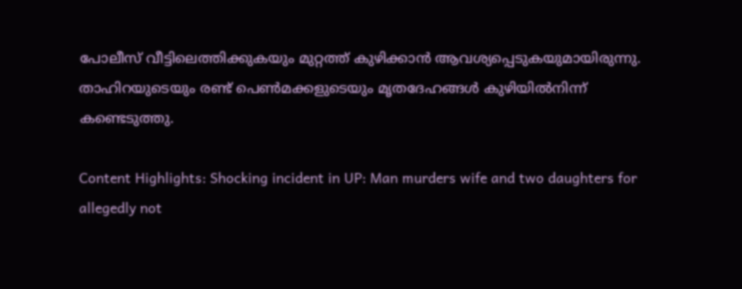പോലീസ് വീട്ടിലെത്തിക്കുകയും മുറ്റത്ത് കുഴിക്കാൻ ആവശ്യപ്പെടുകയുമായിരുന്നു. താഹിറയുടെയും രണ്ട് പെൺമക്കളുടെയും മൃതദേഹങ്ങൾ കുഴിയിൽനിന്ന് കണ്ടെടുത്തു.

Content Highlights: Shocking incident in UP: Man murders wife and two daughters for allegedly not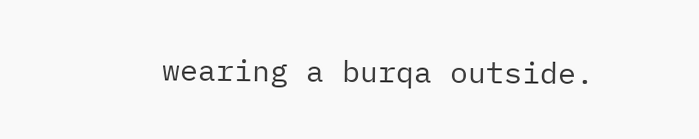wearing a burqa outside.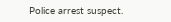Police arrest suspect.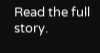Read the full story.